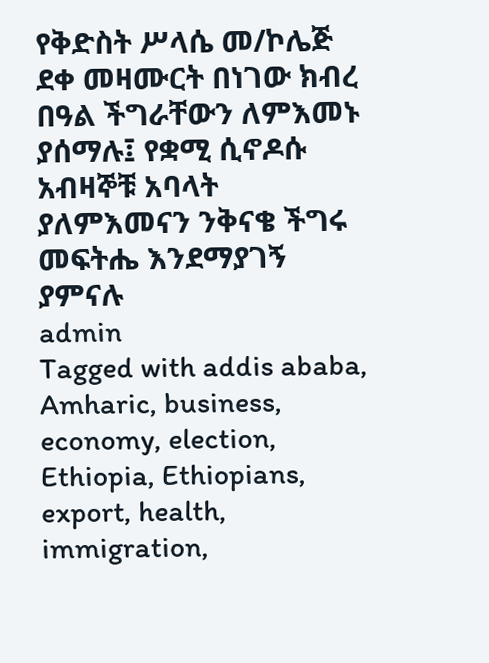የቅድስት ሥላሴ መ/ኮሌጅ ደቀ መዛሙርት በነገው ክብረ በዓል ችግራቸውን ለምእመኑ ያሰማሉ፤ የቋሚ ሲኖዶሱ አብዛኞቹ አባላት ያለምእመናን ንቅናቄ ችግሩ መፍትሔ እንደማያገኝ ያምናሉ
admin
Tagged with addis ababa, Amharic, business, economy, election, Ethiopia, Ethiopians, export, health, immigration,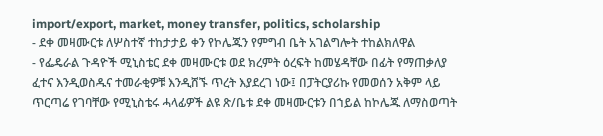import/export, market, money transfer, politics, scholarship
- ደቀ መዛሙርቱ ለሦስተኛ ተከታታይ ቀን የኮሌጁን የምግብ ቤት አገልግሎት ተከልክለዋል
- የፌዴራል ጉዳዮች ሚኒስቴር ደቀ መዛሙርቱ ወደ ክረምት ዕረፍት ከመሄዳቸው በፊት የማጠቃለያ ፈተና እንዲወስዱና ተመራቂዎቹ እንዲሸኙ ጥረት እያደረገ ነው፤ በፓትርያሪኩ የመወሰን አቅም ላይ ጥርጣሬ የገባቸው የሚኒስቴሩ ሓላፊዎች ልዩ ጽ/ቤቱ ደቀ መዛሙርቱን በኀይል ከኮሌጁ ለማስወጣት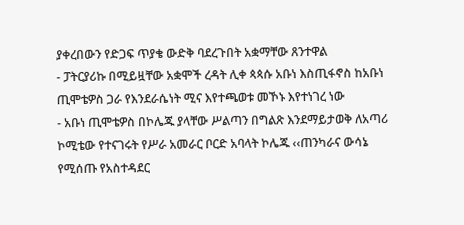ያቀረበውን የድጋፍ ጥያቄ ውድቅ ባደረጉበት አቋማቸው ጸንተዋል
- ፓትርያሪኩ በሚይዟቸው አቋሞች ረዳት ሊቀ ጳጳሱ አቡነ እስጢፋኖስ ከአቡነ ጢሞቴዎስ ጋራ የእንደራሴነት ሚና እየተጫወቱ መኾኑ እየተነገረ ነው
- አቡነ ጢሞቴዎስ በኮሌጁ ያላቸው ሥልጣን በግልጽ እንደማይታወቅ ለአጣሪ ኮሚቴው የተናገሩት የሥራ አመራር ቦርድ አባላት ኮሌጁ ‹‹ጠንካራና ውሳኔ የሚሰጡ የአስተዳደር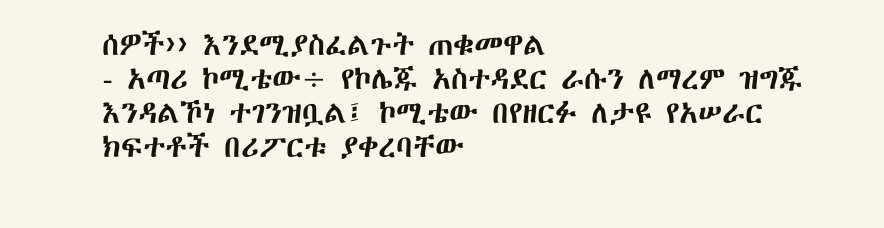ሰዎች›› እንደሚያስፈልጉት ጠቁመዋል
- አጣሪ ኮሚቴው÷ የኮሌጁ አስተዳደር ራሱን ለማረም ዝግጁ እንዳልኾነ ተገንዝቧል፤ ኮሚቴው በየዘርፉ ለታዩ የአሠራር ክፍተቶች በሪፖርቱ ያቀረባቸው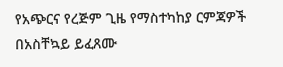የአጭርና የረጅም ጊዜ የማስተካከያ ርምጃዎች በአስቸኳይ ይፈጸሙ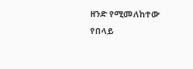ዘንድ የሚመለከተው የበላይ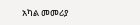አካል መመሪያ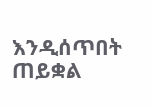እንዲሰጥበት ጠይቋል